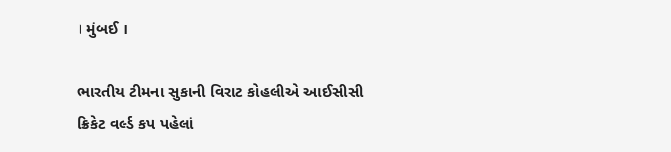। મુંબઈ ।

ભારતીય ટીમના સુકાની વિરાટ કોહલીએ આઈસીસી ક્રિકેટ વર્લ્ડ કપ પહેલાં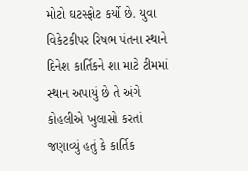મોટો ઘટસ્ફોટ કર્યો છે. યુવા વિકેટકીપર રિષભ પંતના સ્થાને દિનેશ કાર્તિકને શા માટે ટીમમાં સ્થાન અપાયું છે તે અંગે કોહલીએ ખુલાસો કરતાં જણાવ્યું હતું કે કાર્તિક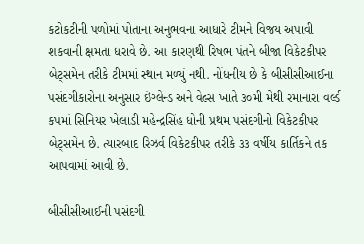કટોકટીની પળોમાં પોતાના અનુભવના આધારે ટીમને વિજય અપાવી શકવાની ક્ષમતા ધરાવે છે. આ કારણથી રિષભ પંતને બીજા વિકેટકીપર બેટ્સમેન તરીકે ટીમમાં સ્થાન મળ્યું નથી. નોંધનીય છે કે બીસીસીઆઈના પસંદગીકારોના અનુસાર ઇંગ્લેન્ડ અને વેલ્સ ખાતે ૩૦મી મેથી રમાનારા વર્લ્ડ કપમાં સિનિયર ખેલાડી મહેન્દ્રસિંહ ધોની પ્રથમ પસંદગીનો વિકેટકીપર બેટ્સમેન છે. ત્યારબાદ રિઝર્વ વિકેટકીપર તરીકે ૩૩ વર્ષીય કાર્તિકને તક આપવામાં આવી છે.

બીસીસીઆઈની પસંદગી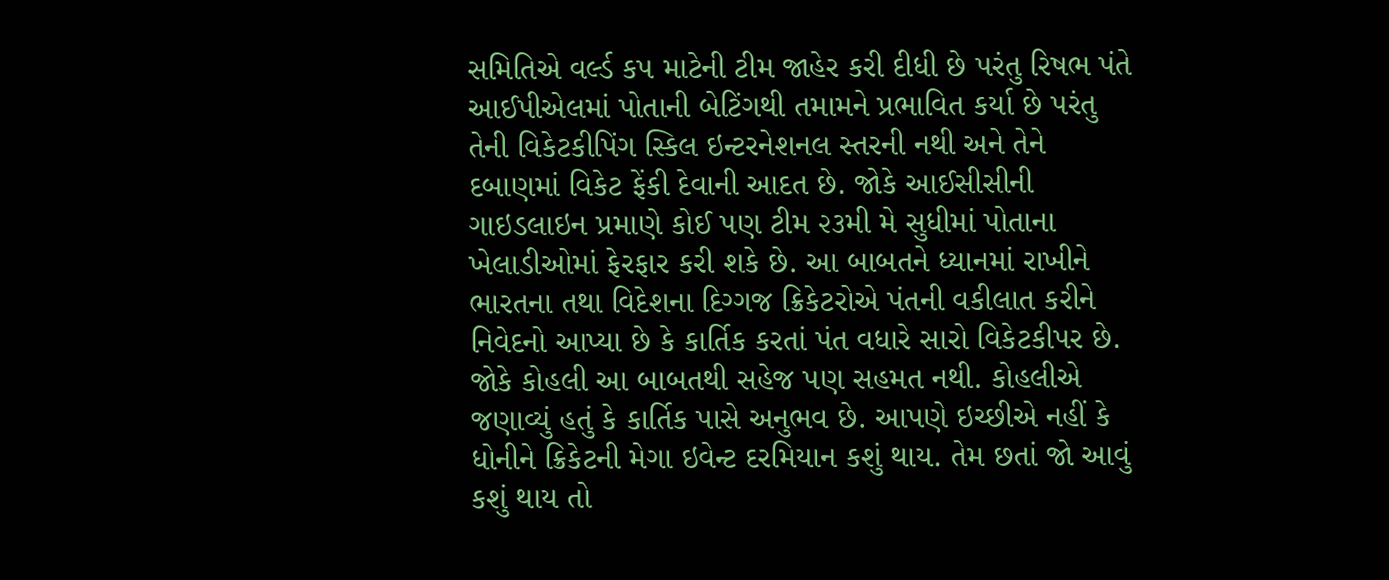સમિતિએ વર્લ્ડ કપ માટેની ટીમ જાહેર કરી દીધી છે પરંતુ રિષભ પંતે આઈપીએલમાં પોતાની બેટિંગથી તમામને પ્રભાવિત કર્યા છે પરંતુ તેની વિકેટકીપિંગ સ્કિલ ઇન્ટરનેશનલ સ્તરની નથી અને તેને દબાણમાં વિકેટ ફેંકી દેવાની આદત છે. જોકે આઈસીસીની ગાઇડલાઇન પ્રમાણે કોઈ પણ ટીમ ૨૩મી મે સુધીમાં પોતાના ખેલાડીઓમાં ફેરફાર કરી શકે છે. આ બાબતને ધ્યાનમાં રાખીને ભારતના તથા વિદેશના દિગ્ગજ ક્રિકેટરોએ પંતની વકીલાત કરીને નિવેદનો આપ્યા છે કે કાર્તિક કરતાં પંત વધારે સારો વિકેટકીપર છે. જોકે કોહલી આ બાબતથી સહેજ પણ સહમત નથી. કોહલીએ જણાવ્યું હતું કે કાર્તિક પાસે અનુભવ છે. આપણે ઇચ્છીએ નહીં કે ધોનીને ક્રિકેટની મેગા ઇવેન્ટ દરમિયાન કશું થાય. તેમ છતાં જો આવું કશું થાય તો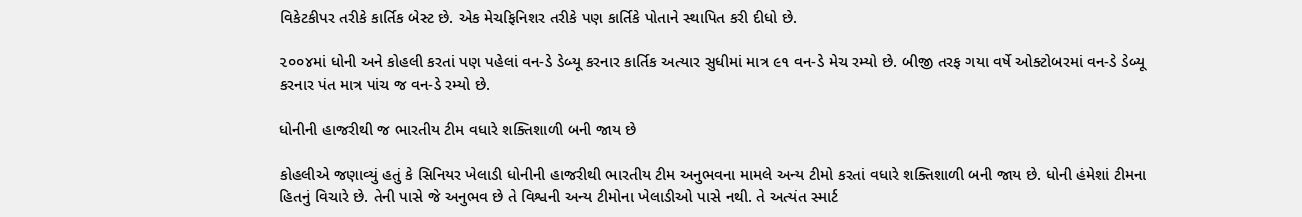વિકેટકીપર તરીકે કાર્તિક બેસ્ટ છે. એક મેચફિનિશર તરીકે પણ કાર્તિકે પોતાને સ્થાપિત કરી દીધો છે.

૨૦૦૪માં ધોની અને કોહલી કરતાં પણ પહેલાં વન-ડે ડેબ્યૂ કરનાર કાર્તિક અત્યાર સુધીમાં માત્ર ૯૧ વન-ડે મેચ રમ્યો છે. બીજી તરફ ગયા વર્ષે ઓક્ટોબરમાં વન-ડે ડેબ્યૂ કરનાર પંત માત્ર પાંચ જ વન-ડે રમ્યો છે.

ધોનીની હાજરીથી જ ભારતીય ટીમ વધારે શક્તિશાળી બની જાય છે

કોહલીએ જણાવ્યું હતું કે સિનિયર ખેલાડી ધોનીની હાજરીથી ભારતીય ટીમ અનુભવના મામલે અન્ય ટીમો કરતાં વધારે શક્તિશાળી બની જાય છે. ધોની હંમેશાં ટીમના હિતનું વિચારે છે. તેની પાસે જે અનુભવ છે તે વિશ્વની અન્ય ટીમોના ખેલાડીઓ પાસે નથી. તે અત્યંત સ્માર્ટ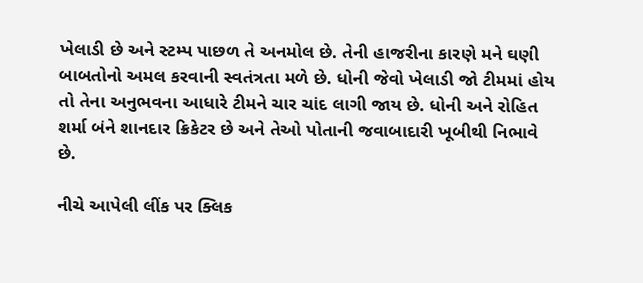ખેલાડી છે અને સ્ટમ્પ પાછળ તે અનમોલ છે. તેની હાજરીના કારણે મને ઘણી બાબતોનો અમલ કરવાની સ્વતંત્રતા મળે છે. ધોની જેવો ખેલાડી જો ટીમમાં હોય તો તેના અનુભવના આધારે ટીમને ચાર ચાંદ લાગી જાય છે. ધોની અને રોહિત શર્મા બંને શાનદાર ક્રિકેટર છે અને તેઓ પોતાની જવાબાદારી ખૂબીથી નિભાવે છે.

નીચે આપેલી લીંક પર ક્લિક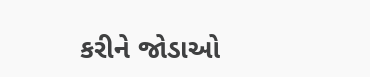કરીને જોડાઓ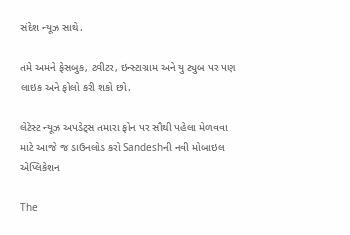સંદેશ ન્યૂઝ સાથે.

તમે અમને ફેસબુક, ટ્વીટર, ઇન્સ્ટાગ્રામ અને યુ ટ્યુબ પર પણ લાઇક અને ફોલો કરી શકો છો.

લેટેસ્ટ ન્યૂઝ અપડેટ્સ તમારા ફોન પર સૌથી પહેલા મેળવવા માટે આજે જ ડાઉનલોડ કરો Sandeshની નવી મોબાઇલ એપ્લિકેશન

The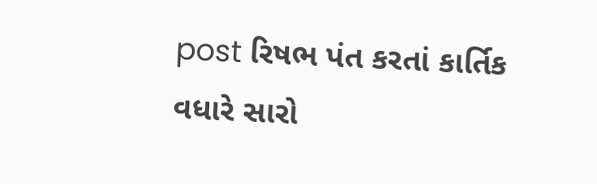post રિષભ પંત કરતાં કાર્તિક વધારે સારો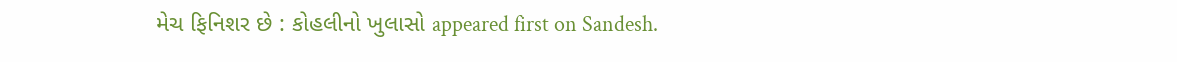મેચ ફિનિશર છે : કોહલીનો ખુલાસો appeared first on Sandesh.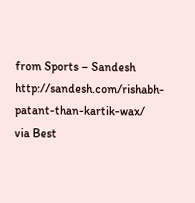from Sports – Sandesh http://sandesh.com/rishabh-patant-than-kartik-wax/
via Best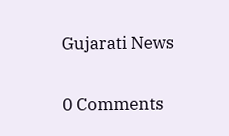Gujarati News

0 Comments